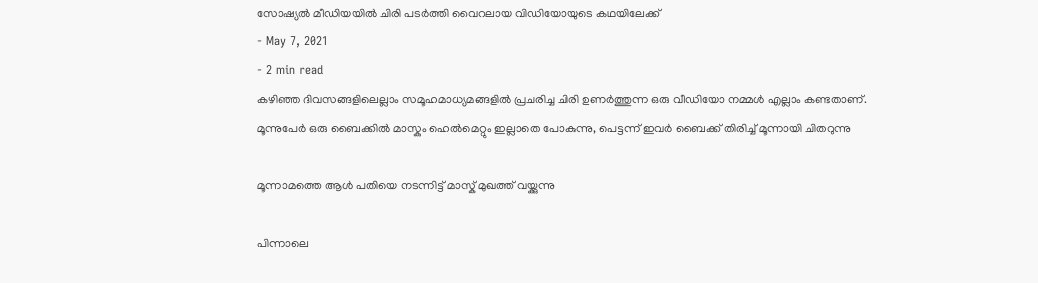സോഷ്യൽ മീഡിയയിൽ ചിരി പടർത്തി വൈറലായ വിഡിയോയുടെ കഥയിലേക്ക്
- May 7, 2021
- 2 min read
കഴിഞ്ഞ ദിവസങ്ങളിലെല്ലാം സമൂഹമാധ്യമങ്ങളിൽ പ്രചരിച്ച ചിരി ഉണർത്തുന്ന ഒരു വീഡിയോ നമ്മൾ എല്ലാം കണ്ടതാണ്. മൂന്നുപേർ ഒരു ബൈക്കിൽ മാസ്കും ഹെൽമെറ്റും ഇല്ലാതെ പോകുന്നു, പെട്ടന്ന് ഇവർ ബൈക്ക് തിരിച്ച് മൂന്നായി ചിതറുന്നു

മൂന്നാമത്തെ ആൾ പതിയെ നടന്നിട്ട് മാസ്ക് മുഖത്ത് വയ്ക്കുന്നു

പിന്നാലെ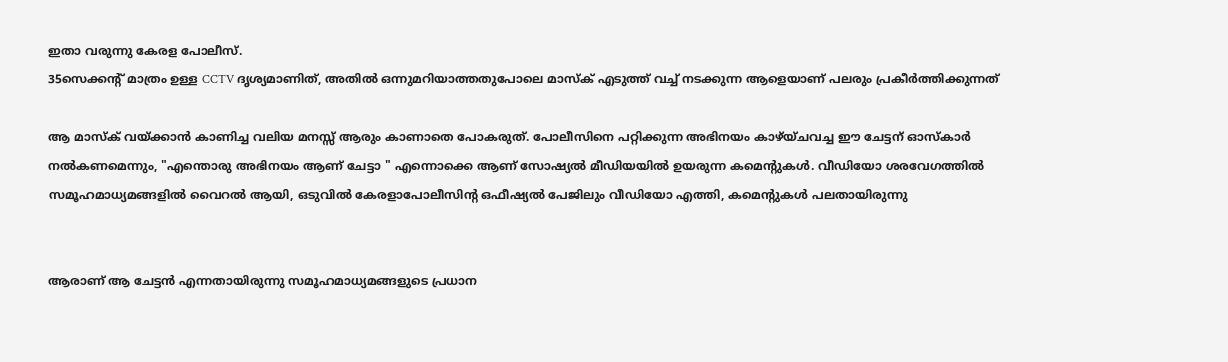ഇതാ വരുന്നു കേരള പോലീസ്.
35സെക്കന്റ് മാത്രം ഉള്ള CCTV ദൃശ്യമാണിത്, അതിൽ ഒന്നുമറിയാത്തതുപോലെ മാസ്ക് എടുത്ത് വച്ച് നടക്കുന്ന ആളെയാണ് പലരും പ്രകീർത്തിക്കുന്നത്

ആ മാസ്ക് വയ്ക്കാൻ കാണിച്ച വലിയ മനസ്സ് ആരും കാണാതെ പോകരുത്. പോലീസിനെ പറ്റിക്കുന്ന അഭിനയം കാഴ്യ്ചവച്ച ഈ ചേട്ടന് ഓസ്കാർ നൽകണമെന്നും, "എന്തൊരു അഭിനയം ആണ് ചേട്ടാ " എന്നൊക്കെ ആണ് സോഷ്യൽ മീഡിയയിൽ ഉയരുന്ന കമെന്റുകൾ. വീഡിയോ ശരവേഗത്തിൽ സമൂഹമാധ്യമങ്ങളിൽ വൈറൽ ആയി, ഒടുവിൽ കേരളാപോലീസിന്റ ഒഫീഷ്യൽ പേജിലും വീഡിയോ എത്തി, കമെന്റുകൾ പലതായിരുന്നു


ആരാണ് ആ ചേട്ടൻ എന്നതായിരുന്നു സമൂഹമാധ്യമങ്ങളുടെ പ്രധാന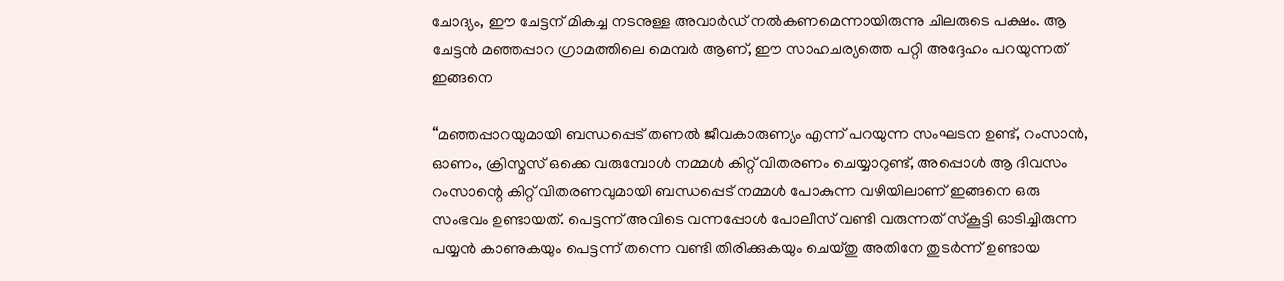ചോദ്യം, ഈ ചേട്ടന് മികച്ച നടനുള്ള അവാർഡ് നൽകണമെന്നായിരുന്നു ചിലരുടെ പക്ഷം. ആ ചേട്ടൻ മഞ്ഞപ്പാറ ഗ്രാമത്തിലെ മെമ്പർ ആണ്, ഈ സാഹചര്യത്തെ പറ്റി അദ്ദേഹം പറയുന്നത് ഇങ്ങനെ

“മഞ്ഞപ്പാറയുമായി ബന്ധപ്പെട് തണൽ ജീവകാരുണ്യം എന്ന് പറയുന്ന സംഘടന ഉണ്ട്, റംസാൻ, ഓണം, ക്രിസ്മസ് ഒക്കെ വരുമ്പോൾ നമ്മൾ കിറ്റ് വിതരണം ചെയ്യാറുണ്ട്, അപ്പൊൾ ആ ദിവസം റംസാന്റെ കിറ്റ് വിതരണവുമായി ബന്ധപ്പെട് നമ്മൾ പോകുന്ന വഴിയിലാണ് ഇങ്ങനെ ഒരു സംഭവം ഉണ്ടായത്. പെട്ടന്ന് അവിടെ വന്നപ്പോൾ പോലീസ് വണ്ടി വരുന്നത് സ്കൂട്ടി ഓടിച്ചിരുന്ന പയ്യൻ കാണുകയും പെട്ടന്ന് തന്നെ വണ്ടി തിരിക്കുകയും ചെയ്തു അതിനേ തുടർന്ന് ഉണ്ടായ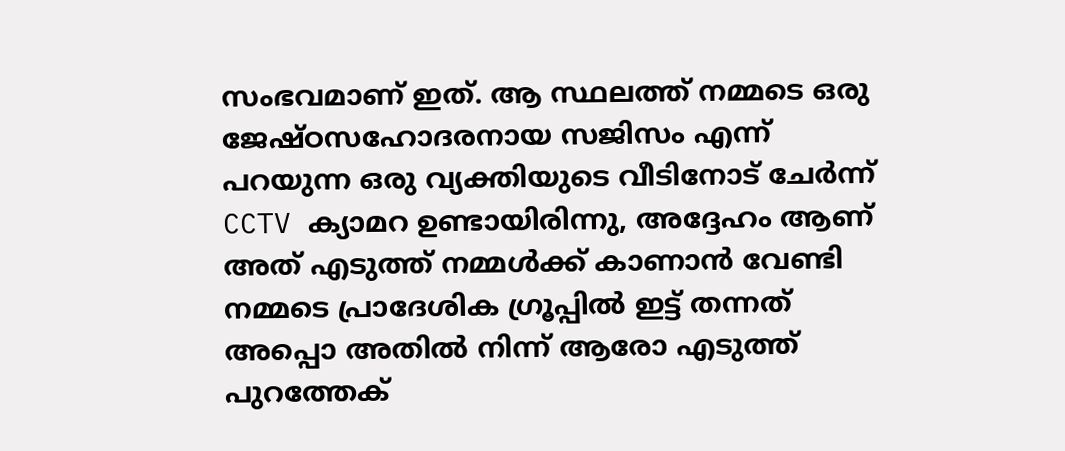സംഭവമാണ് ഇത്. ആ സ്ഥലത്ത് നമ്മടെ ഒരു ജേഷ്ഠസഹോദരനായ സജിസം എന്ന് പറയുന്ന ഒരു വ്യക്തിയുടെ വീടിനോട് ചേർന്ന് CCTV ക്യാമറ ഉണ്ടായിരിന്നു, അദ്ദേഹം ആണ് അത് എടുത്ത് നമ്മൾക്ക് കാണാൻ വേണ്ടി നമ്മടെ പ്രാദേശിക ഗ്രൂപ്പിൽ ഇട്ട് തന്നത് അപ്പൊ അതിൽ നിന്ന് ആരോ എടുത്ത് പുറത്തേക്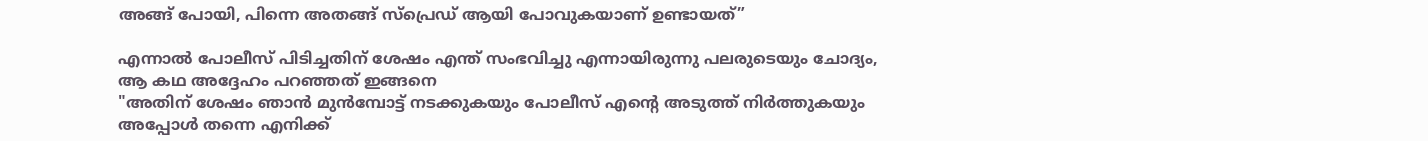അങ്ങ് പോയി, പിന്നെ അതങ്ങ് സ്പ്രെഡ് ആയി പോവുകയാണ് ഉണ്ടായത്”

എന്നാൽ പോലീസ് പിടിച്ചതിന് ശേഷം എന്ത് സംഭവിച്ചു എന്നായിരുന്നു പലരുടെയും ചോദ്യം, ആ കഥ അദ്ദേഹം പറഞ്ഞത് ഇങ്ങനെ
"അതിന് ശേഷം ഞാൻ മുൻമ്പോട്ട് നടക്കുകയും പോലീസ് എന്റെ അടുത്ത് നിർത്തുകയും അപ്പോൾ തന്നെ എനിക്ക്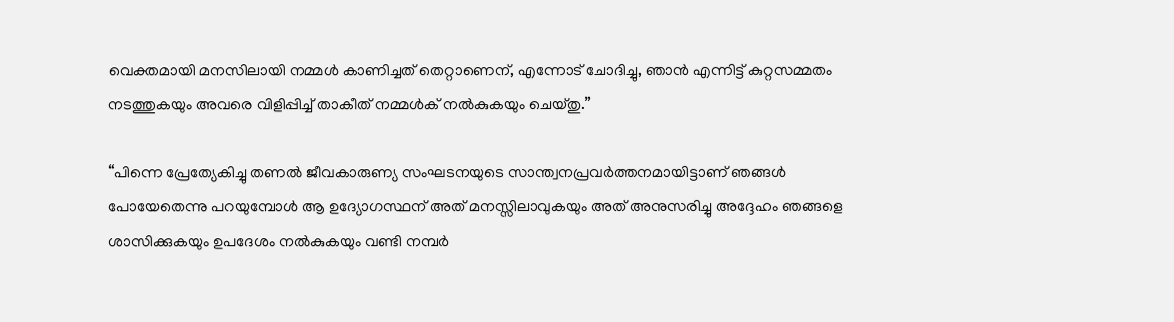വെക്തമായി മനസിലായി നമ്മൾ കാണിച്ചത് തെറ്റാണെന്, എന്നോട് ചോദിച്ചു, ഞാൻ എന്നിട്ട് കുറ്റസമ്മതം നടത്തുകയും അവരെ വിളിപ്പിച്ച് താകീത് നമ്മൾക് നൽകുകയും ചെയ്തു.”

“പിന്നെ പ്രേത്യേകിച്ചു തണൽ ജീവകാരുണ്യ സംഘടനയുടെ സാന്ത്വനപ്രവർത്തനമായിട്ടാണ് ഞങ്ങൾ പോയേതെന്നു പറയുമ്പോൾ ആ ഉദ്യോഗസ്ഥന് അത് മനസ്സിലാവുകയും അത് അനുസരിച്ചു അദ്ദേഹം ഞങ്ങളെ ശാസിക്കുകയും ഉപദേശം നൽകുകയും വണ്ടി നമ്പർ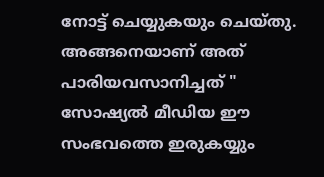നോട്ട് ചെയ്യുകയും ചെയ്തു. അങ്ങനെയാണ് അത് പാരിയവസാനിച്ചത് "
സോഷ്യൽ മീഡിയ ഈ സംഭവത്തെ ഇരുകയ്യും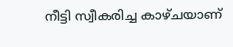നീട്ടി സ്വീകരിച്ച കാഴ്ചയാണ്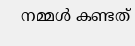നമ്മൾ കണ്ടത്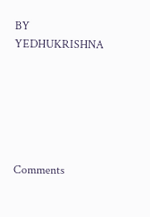BY YEDHUKRISHNA






Comments